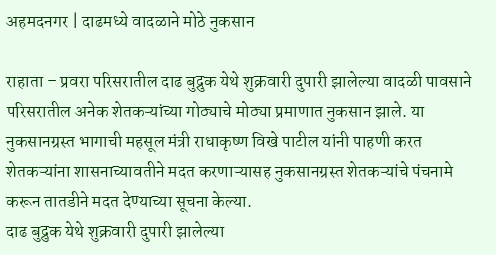अहमदनगर | दाढमध्ये वादळाने मोठे नुकसान

राहाता – प्रवरा परिसरातील दाढ बुद्रुक येथे शुक्रवारी दुपारी झालेल्या वादळी पावसाने परिसरातील अनेक शेतकऱ्यांच्या गोठ्याचे मोठ्या प्रमाणात नुकसान झाले. या नुकसानग्रस्त भागाची महसूल मंत्री राधाकृष्ण विखे पाटील यांनी पाहणी करत शेतकऱ्यांना शासनाच्यावतीने मदत करणाऱ्यासह नुकसानग्रस्त शेतकऱ्यांचे पंचनामे करून तातडीने मदत देण्याच्या सूचना केल्या.
दाढ बुद्रुक येथे शुक्रवारी दुपारी झालेल्या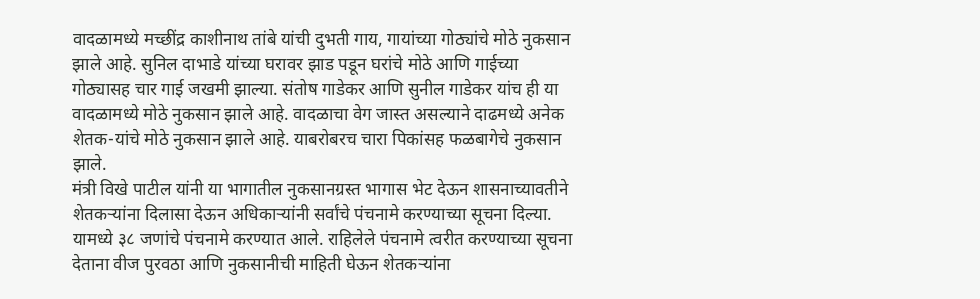वादळामध्ये मच्छींद्र काशीनाथ तांबे यांची दुभती गाय, गायांच्या गोठ्यांचे मोठे नुकसान झाले आहे. सुनिल दाभाडे यांच्या घरावर झाड पडून घरांचे मोठे आणि गाईच्या गोठ्यासह चार गाई जखमी झाल्या. संतोष गाडेकर आणि सुनील गाडेकर यांच ही या वादळामध्ये मोठे नुकसान झाले आहे. वादळाचा वेग जास्त असल्याने दाढमध्ये अनेक शेतक-यांचे मोठे नुकसान झाले आहे. याबरोबरच चारा पिकांसह फळबागेचे नुकसान झाले.
मंत्री विखे पाटील यांनी या भागातील नुकसानग्रस्त भागास भेट देऊन शासनाच्यावतीने शेतकऱ्यांना दिलासा देऊन अधिकाऱ्यांनी सर्वांचे पंचनामे करण्याच्या सूचना दिल्या. यामध्ये ३८ जणांचे पंचनामे करण्यात आले. राहिलेले पंचनामे त्वरीत करण्याच्या सूचना देताना वीज पुरवठा आणि नुकसानीची माहिती घेऊन शेतकऱ्यांना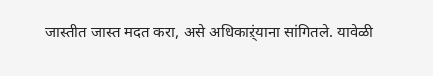जास्तीत जास्त मदत करा, असे अधिकाऱ्ंयाना सांगितले. यावेळी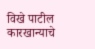विखे पाटील कारखान्याचे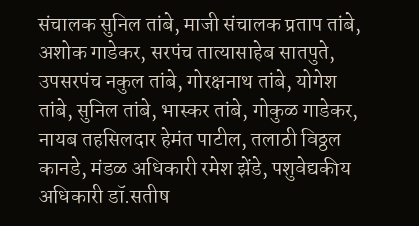संचालक सुनिल तांबे, माजी संचालक प्रताप तांबे, अशोक गाडेकर, सरपंच तात्यासाहेब सातपुते, उपसरपंच नकुल तांबे, गोरक्षनाथ तांबे, योगेश तांबे, सुनिल तांबे, भास्कर तांबे, गोकुळ गाडेकर, नायब तहसिलदार हेमंत पाटील, तलाठी विठ्ठल कानडे, मंडळ अधिकारी रमेश झेंडे, पशुवेद्यकीय अधिकारी डॉ.सतीष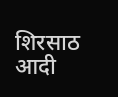शिरसाठ आदी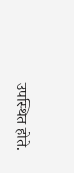उपस्थित होते.